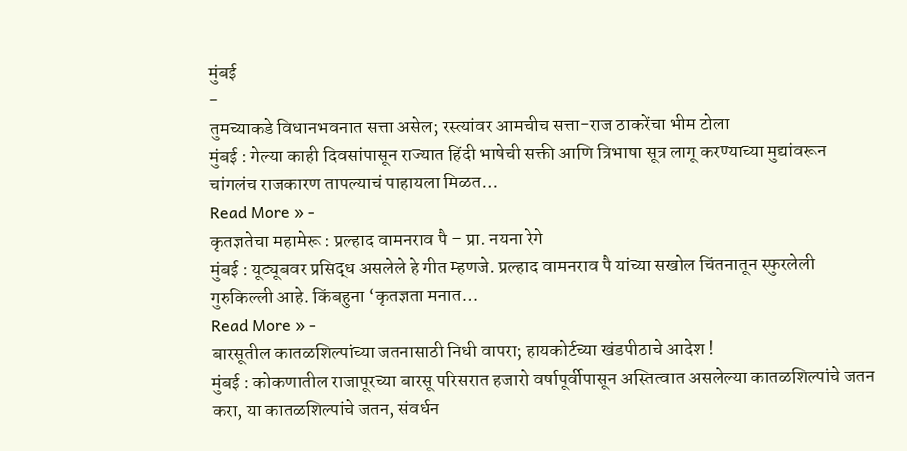मुंबई
-
तुमच्याकडे विधानभवनात सत्ता असेल; रस्त्यांवर आमचीच सत्ता-राज ठाकरेंचा भीम टोला
मुंबई : गेल्या काही दिवसांपासून राज्यात हिंदी भाषेची सक्ती आणि त्रिभाषा सूत्र लागू करण्याच्या मुद्यांवरून चांगलंच राजकारण तापल्याचं पाहायला मिळत…
Read More » -
कृतज्ञतेचा महामेरू : प्रल्हाद वामनराव पै – प्रा. नयना रेगे
मुंबई : यूट्यूबवर प्रसिद्ध असलेले हे गीत म्हणजे. प्रल्हाद वामनराव पै यांच्या सखोल चिंतनातून स्फुरलेली गुरुकिल्ली आहे. किंबहुना ‘कृतज्ञता मनात…
Read More » -
बारसूतील कातळशिल्पांच्या जतनासाठी निधी वापरा; हायकोर्टच्या खंडपीठाचे आदेश !
मुंबई : कोकणातील राजापूरच्या बारसू परिसरात हजारो वर्षापूर्वीपासून अस्तित्वात असलेल्या कातळशिल्पांचे जतन करा, या कातळशिल्पांचे जतन, संवर्धन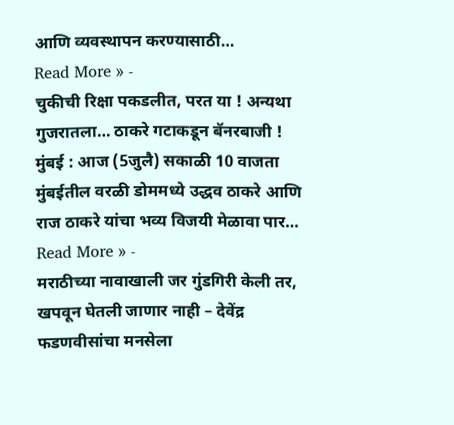आणि व्यवस्थापन करण्यासाठी…
Read More » -
चुकीची रिक्षा पकडलीत, परत या ! अन्यथा गुजरातला… ठाकरे गटाकडून बॅनरबाजी !
मुंबई : आज (5जुलै) सकाळी 10 वाजता मुंबईतील वरळी डोममध्ये उद्धव ठाकरे आणि राज ठाकरे यांचा भव्य विजयी मेळावा पार…
Read More » -
मराठीच्या नावाखाली जर गुंडगिरी केली तर, खपवून घेतली जाणार नाही – देवेंद्र फडणवीसांचा मनसेला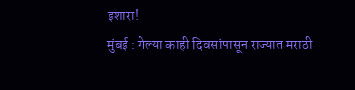इशारा!
मुंबई : गेल्या काही दिवसांपासून राज्यात मराठी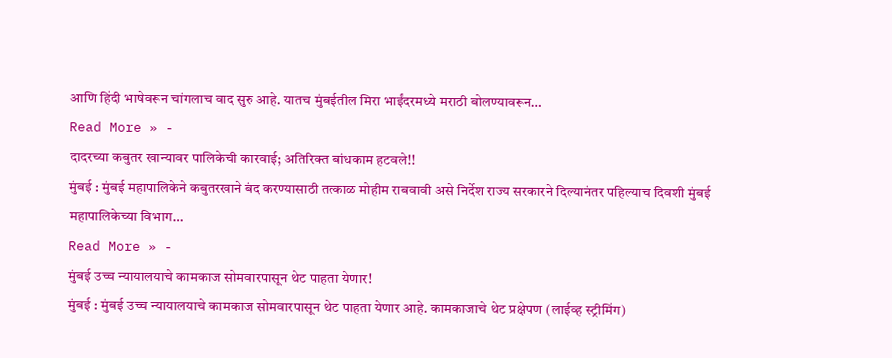आणि हिंदी भाषेवरून चांगलाच वाद सुरु आहे. यातच मुंबईतील मिरा भाईंदरमध्ये मराठी बोलण्यावरून…
Read More » -
दादरच्या कबुतर खान्यावर पालिकेची कारवाई; अतिरिक्त बांधकाम हटवले!!
मुंबई : मुंबई महापालिकेने कबुतरखाने बंद करण्यासाठी तत्काळ मोहीम राबवावी असे निर्देश राज्य सरकारने दिल्यानंतर पहिल्याच दिवशी मुंबई महापालिकेच्या विभाग…
Read More » -
मुंबई उच्च न्यायालयाचे कामकाज सोमवारपासून थेट पाहता येणार!
मुंबई : मुंबई उच्च न्यायालयाचे कामकाज सोमवारपासून थेट पाहता येणार आहे. कामकाजाचे थेट प्रक्षेपण (लाईव्ह स्ट्रीमिंग)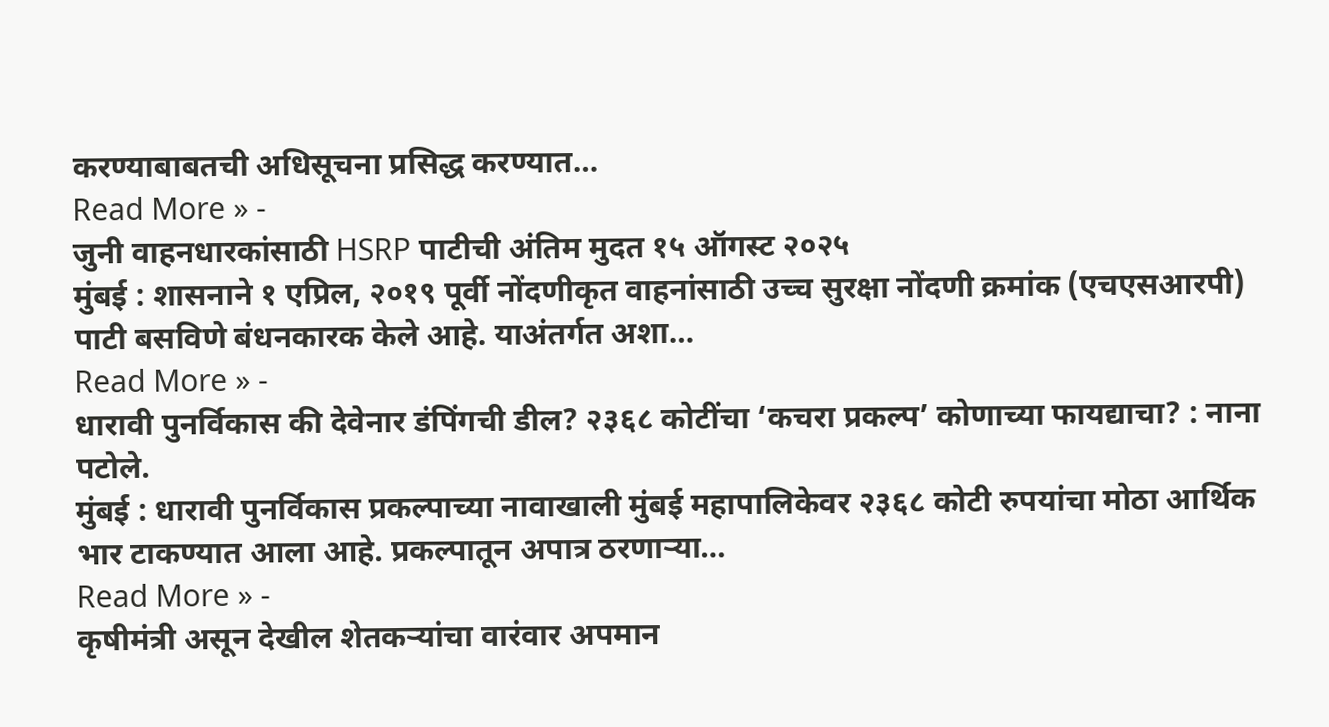करण्याबाबतची अधिसूचना प्रसिद्ध करण्यात…
Read More » -
जुनी वाहनधारकांसाठी HSRP पाटीची अंतिम मुदत १५ ऑगस्ट २०२५
मुंबई : शासनाने १ एप्रिल, २०१९ पूर्वी नोंदणीकृत वाहनांसाठी उच्च सुरक्षा नोंदणी क्रमांक (एचएसआरपी) पाटी बसविणे बंधनकारक केले आहे. याअंतर्गत अशा…
Read More » -
धारावी पुनर्विकास की देवेनार डंपिंगची डील? २३६८ कोटींचा ‘कचरा प्रकल्प’ कोणाच्या फायद्याचा? : नाना पटोले.
मुंबई : धारावी पुनर्विकास प्रकल्पाच्या नावाखाली मुंबई महापालिकेवर २३६८ कोटी रुपयांचा मोठा आर्थिक भार टाकण्यात आला आहे. प्रकल्पातून अपात्र ठरणाऱ्या…
Read More » -
कृषीमंत्री असून देखील शेतकऱ्यांचा वारंवार अपमान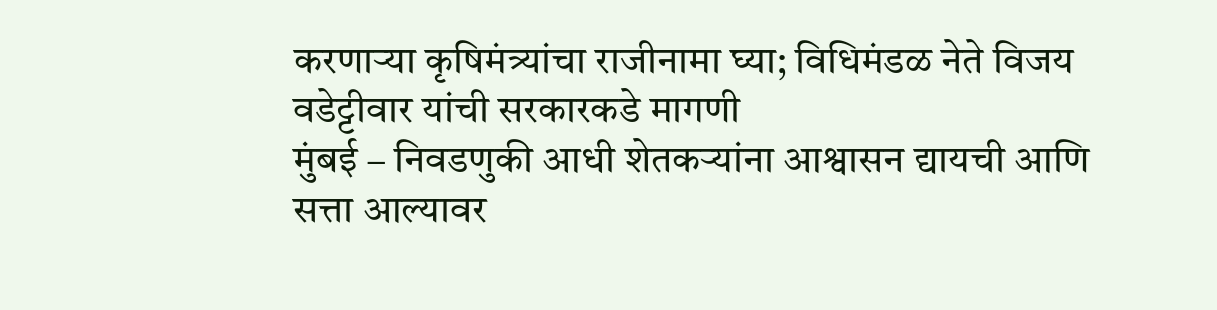करणाऱ्या कृषिमंत्र्यांचा राजीनामा घ्या; विधिमंडळ नेते विजय वडेट्टीवार यांची सरकारकडे मागणी
मुंबई – निवडणुकी आधी शेतकऱ्यांना आश्वासन द्यायची आणि सत्ता आल्यावर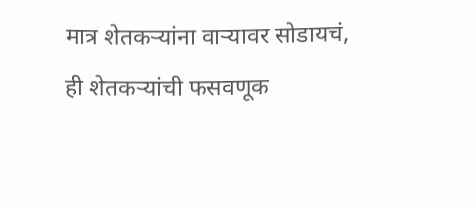मात्र शेतकऱ्यांना वाऱ्यावर सोडायचं, ही शेतकऱ्यांची फसवणूक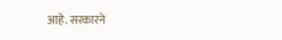आहे. सरकारने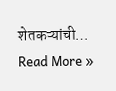शेतकऱ्यांची…
Read More »